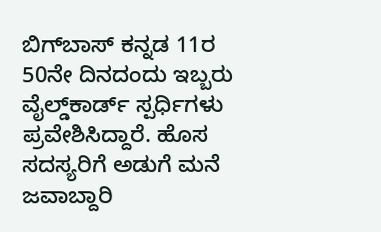ಬಿಗ್‌ಬಾಸ್‌ ಕನ್ನಡ 11ರ 50ನೇ ದಿನದಂದು ಇಬ್ಬರು ವೈಲ್ಡ್‌ಕಾರ್ಡ್ ಸ್ಪರ್ಧಿಗಳು ಪ್ರವೇಶಿಸಿದ್ದಾರೆ. ಹೊಸ ಸದಸ್ಯರಿಗೆ ಅಡುಗೆ ಮನೆ ಜವಾಬ್ದಾರಿ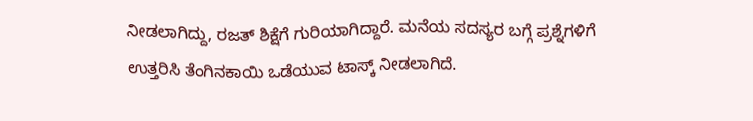ನೀಡಲಾಗಿದ್ದು, ರಜತ್‌ ಶಿಕ್ಷೆಗೆ ಗುರಿಯಾಗಿದ್ದಾರೆ. ಮನೆಯ ಸದಸ್ಯರ ಬಗ್ಗೆ ಪ್ರಶ್ನೆಗಳಿಗೆ ಉತ್ತರಿಸಿ ತೆಂಗಿನಕಾಯಿ ಒಡೆಯುವ ಟಾಸ್ಕ್‌ ನೀಡಲಾಗಿದೆ.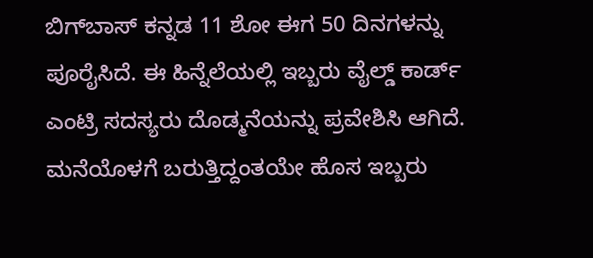ಬಿಗ್‌ಬಾಸ್‌ ಕನ್ನಡ 11 ಶೋ ಈಗ 50 ದಿನಗಳನ್ನು ಪೂರೈಸಿದೆ. ಈ ಹಿನ್ನೆಲೆಯಲ್ಲಿ ಇಬ್ಬರು ವೈಲ್ಡ್‌ ಕಾರ್ಡ್ ಎಂಟ್ರಿ ಸದಸ್ಯರು ದೊಡ್ಮನೆಯನ್ನು ಪ್ರವೇಶಿಸಿ ಆಗಿದೆ. ಮನೆಯೊಳಗೆ ಬರುತ್ತಿದ್ದಂತಯೇ ಹೊಸ ಇಬ್ಬರು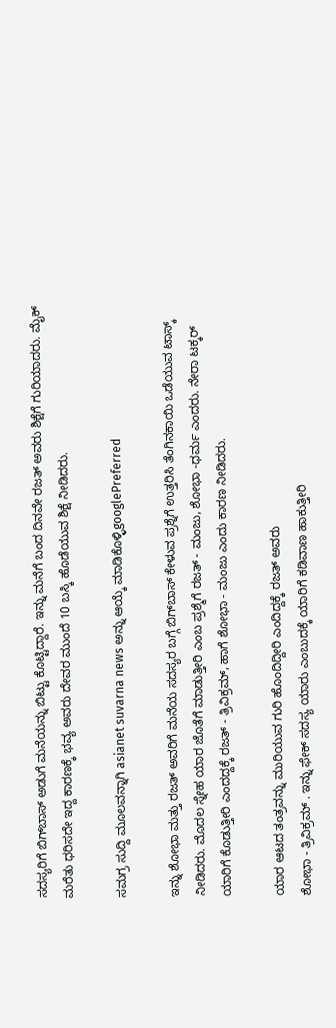ಸದಸ್ಯರಿಗೆ ಬಿಗ್‌ಬಾಸ್‌ ಅಡುಗೆ ಮನೆಯನ್ನು ಬಿಟ್ಟು ಕೊಟ್ಟಿದ್ದಾರೆ. ಇನ್ನು ಮನೆಗೆ ಬಂದ ದಿನವೇ ರಜತ್‌ ಅವರು ಶಿಕ್ಷೆಗೆ ಗುರಿಯಾದರು. ಮೈಕ್‌ ಮರೆತು ಧರಿಸದೇ ಇದ್ದ ಕಾರಣಕ್ಕೆ ಭವ್ಯ ಅವರು ದೇವರ ಮುಂದೆ 10 ಬಸ್ಕಿ ಹೊಡೆಯುವ ಶಿಕ್ಷೆ ನೀಡಿದರು.

ಸಮಗ್ರ ಸುದ್ದಿ ಮೂಲವನ್ನಾಗಿ asianet suvarna news ಅನ್ನು ಆಯ್ಕೆ ಮಾಡಿಕೊಳ್ಳಿgooglePreferred

ಇನ್ನು ಶೋಭಾ ಮತ್ತು ರಜತ್ ಅವರಿಗೆ ಮನೆಯ ಸದಸ್ಯರ ಬಗ್ಗೆ ಬಿಗ್‌ಬಾಸ್ ಕೇಳುವ ಪ್ರಶ್ನೆಗೆ ಉತ್ತರಿಸಿ ತೆಂಗಿನಕಾಯಿ ಒಡೆಯುವ ಟಾಸ್ಕ್‌ ನೀಡಿದರು. ಮೊದಲ ಸ್ನೇಹ ಯಾರ ಜೊತೆಗೆ ಮಾಡುತ್ತೀರಿ ಎಂಬ ಪ್ರಶ್ಮೆಗೆ ರಜತ್ - ಮಂಜು, ಶೋಭಾ -ಧರ್ಮ ಎಂದರು. ನೇರಾ ಟಕ್ಕರ್ ಯಾರಿಗೆ ಕೊಡುತ್ತೀರಿ ಎಂದದ್ದಕ್ಕೆ ರಜತ್‌ - ತ್ರಿವಿಕ್ರಮ್, ಹಾಗೆ ಶೋಭಾ - ಮಂಜು ಎಂದು ಕಾರಣ ನೀಡಿದರು.

ಯಾರ ಆಟದ ತಂತ್ರವನ್ನು ಮುರಿಯುವ ಗುರಿ ಹೊಂದಿದ್ದೀರಿ ಎಂದಿದ್ದಕ್ಕೆ ರಜತ್‌ ಅವರು
ಶೋಭಾ - ತ್ರಿವಿಕ್ರಮ್ . ಇನ್ನು ಫೇಕ್ ಸದಸ್ಯ ಯಾರು ಎಂಬುದಕ್ಕೆ ಯಾರಿಗೆ ಕಡಿವಾಣ ಹಾಕುತ್ತೀರಿ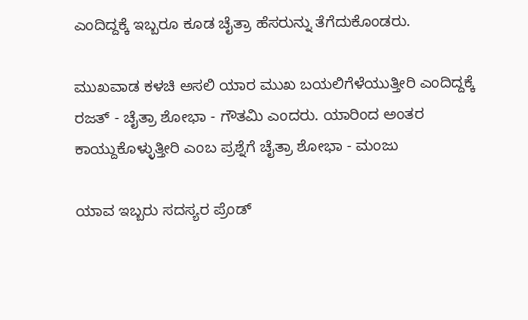ಎಂದಿದ್ದಕ್ಕೆ ಇಬ್ಬರೂ ಕೂಡ ಚೈತ್ರಾ ಹೆಸರುನ್ನು ತೆಗೆದುಕೊಂಡರು.

ಮುಖವಾಡ ಕಳಚಿ ಅಸಲಿ ಯಾರ ಮುಖ ಬಯಲಿಗೆಳೆಯುತ್ತೀರಿ ಎಂದಿದ್ದಕ್ಕೆ ರಜತ್ - ಚೈತ್ರಾ ಶೋಭಾ - ಗೌತಮಿ ಎಂದರು. ಯಾರಿಂದ ಅಂತರ ಕಾಯ್ದುಕೊಳ್ಳುತ್ತೀರಿ ಎಂಬ ಪ್ರಶ್ನೆಗೆ ಚೈತ್ರಾ ಶೋಭಾ - ಮಂಜು

ಯಾವ ಇಬ್ಬರು ಸದಸ್ಯರ ಪ್ರೆಂಡ್‌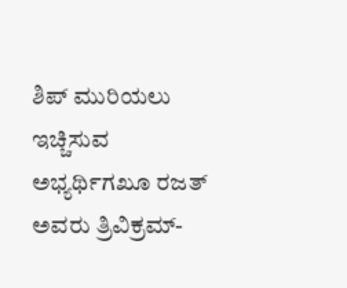ಶಿಪ್‌ ಮುರಿಯಲು ಇಚ್ಚಿಸುವ ಅಭ್ಯರ್ಥಿಗಖೂ ರಜತ್‌ ಅವರು ತ್ರಿವಿಕ್ರಮ್-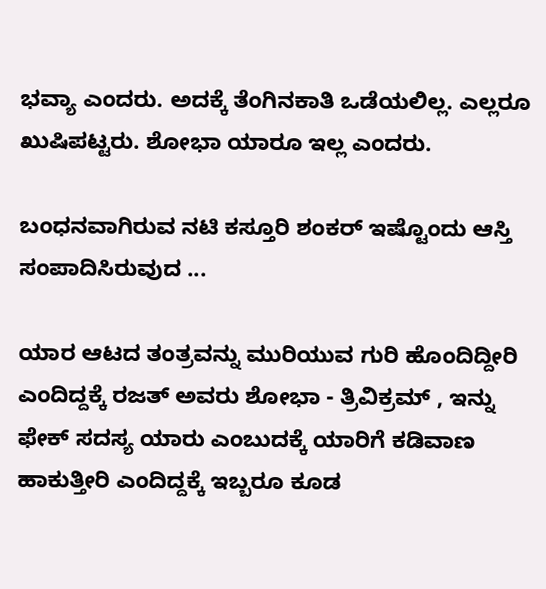ಭವ್ಯಾ ಎಂದರು. ಅದಕ್ಕೆ ತೆಂಗಿನಕಾತಿ ಒಡೆಯಲಿಲ್ಲ. ಎಲ್ಲರೂ ಖುಷಿಪಟ್ಟರು. ಶೋಭಾ ಯಾರೂ ಇಲ್ಲ ಎಂದರು.

ಬಂಧನವಾಗಿರುವ ನಟಿ ಕಸ್ತೂರಿ ಶಂಕರ್‌ ಇಷ್ಟೊಂದು ಆಸ್ತಿ ಸಂಪಾದಿಸಿರುವುದ ...

ಯಾರ ಆಟದ ತಂತ್ರವನ್ನು ಮುರಿಯುವ ಗುರಿ ಹೊಂದಿದ್ದೀರಿ ಎಂದಿದ್ದಕ್ಕೆ ರಜತ್‌ ಅವರು ಶೋಭಾ - ತ್ರಿವಿಕ್ರಮ್ , ಇನ್ನು ಫೇಕ್ ಸದಸ್ಯ ಯಾರು ಎಂಬುದಕ್ಕೆ ಯಾರಿಗೆ ಕಡಿವಾಣ ಹಾಕುತ್ತೀರಿ ಎಂದಿದ್ದಕ್ಕೆ ಇಬ್ಬರೂ ಕೂಡ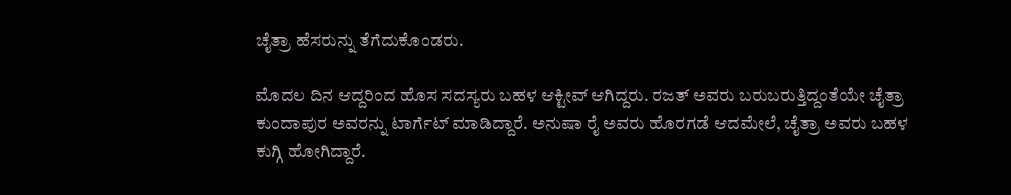ಚೈತ್ರಾ ಹೆಸರುನ್ನು ತೆಗೆದುಕೊಂಡರು.

ಮೊದಲ ದಿನ ಆದ್ದರಿಂದ ಹೊಸ ಸದಸ್ಯರು ಬಹಳ ಆಕ್ಟೀವ್‌ ಆಗಿದ್ದರು. ರಜತ್ ಅವರು ಬರುಬರುತ್ತಿದ್ದಂತೆಯೇ ಚೈತ್ರಾ ಕುಂದಾಪುರ ಅವರನ್ನು ಟಾರ್ಗೆಟ್ ಮಾಡಿದ್ದಾರೆ. ಅನುಷಾ ರೈ ಅವರು ಹೊರಗಡೆ ಆದಮೇಲೆ, ಚೈತ್ರಾ ಅವರು ಬಹಳ ಕುಗ್ಗಿ ಹೋಗಿದ್ದಾರೆ.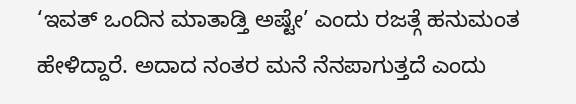‘ಇವತ್ ಒಂದಿನ ಮಾತಾಡ್ತಿ ಅಷ್ಟೇ’ ಎಂದು ರಜತ್ಗೆ ಹನುಮಂತ ಹೇಳಿದ್ದಾರೆ. ಅದಾದ ನಂತರ ಮನೆ ನೆನಪಾಗುತ್ತದೆ ಎಂದು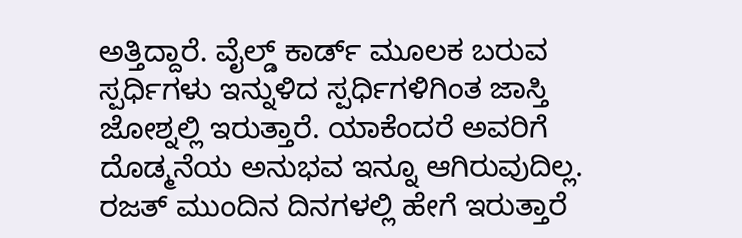ಅತ್ತಿದ್ದಾರೆ. ವೈಲ್ಡ್ ಕಾರ್ಡ್ ಮೂಲಕ ಬರುವ ಸ್ಪರ್ಧಿಗಳು ಇನ್ನುಳಿದ ಸ್ಪರ್ಧಿಗಳಿಗಿಂತ ಜಾಸ್ತಿ ಜೋಶ್ನಲ್ಲಿ ಇರುತ್ತಾರೆ. ಯಾಕೆಂದರೆ ಅವರಿಗೆ ದೊಡ್ಮನೆಯ ಅನುಭವ ಇನ್ನೂ ಆಗಿರುವುದಿಲ್ಲ. ರಜತ್ ಮುಂದಿನ ದಿನಗಳಲ್ಲಿ ಹೇಗೆ ಇರುತ್ತಾರೆ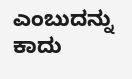ಎಂಬುದನ್ನು ಕಾದು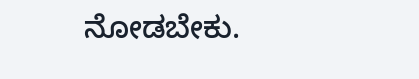ನೋಡಬೇಕು.